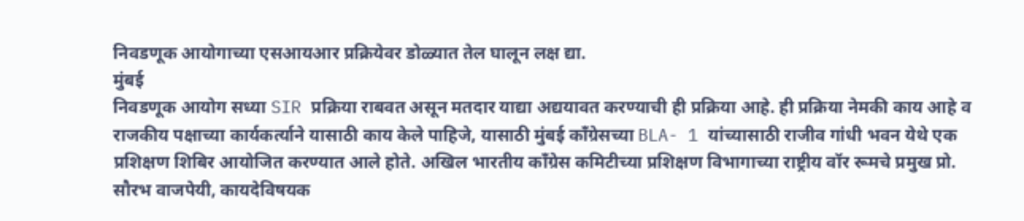निवडणूक आयोगाच्या एसआयआर प्रक्रियेवर डोळ्यात तेल घालून लक्ष द्या.
मुंबई
निवडणूक आयोग सध्या SIR प्रक्रिया राबवत असून मतदार याद्या अद्ययावत करण्याची ही प्रक्रिया आहे. ही प्रक्रिया नेमकी काय आहे व राजकीय पक्षाच्या कार्यकर्त्याने यासाठी काय केले पाहिजे, यासाठी मुंबई काँग्रेसच्या BLA- 1 यांच्यासाठी राजीव गांधी भवन येथे एक प्रशिक्षण शिबिर आयोजित करण्यात आले होते. अखिल भारतीय काँग्रेस कमिटीच्या प्रशिक्षण विभागाच्या राष्ट्रीय वॉर रूमचे प्रमुख प्रो. सौरभ वाजपेयी, कायदेविषयक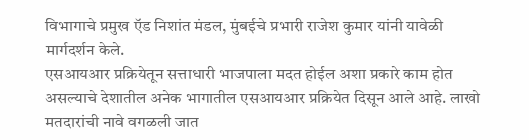विभागाचे प्रमुख ऍड निशांत मंडल, मुंबईचे प्रभारी राजेश कुमार यांनी यावेळी मार्गदर्शन केले.
एसआयआर प्रक्रियेतून सत्ताधारी भाजपाला मदत होईल अशा प्रकारे काम होत असल्याचे देशातील अनेक भागातील एसआयआर प्रक्रियेत दिसून आले आहे. लाखो मतदारांची नावे वगळली जात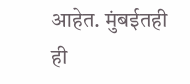आहेत. मुंबईतही ही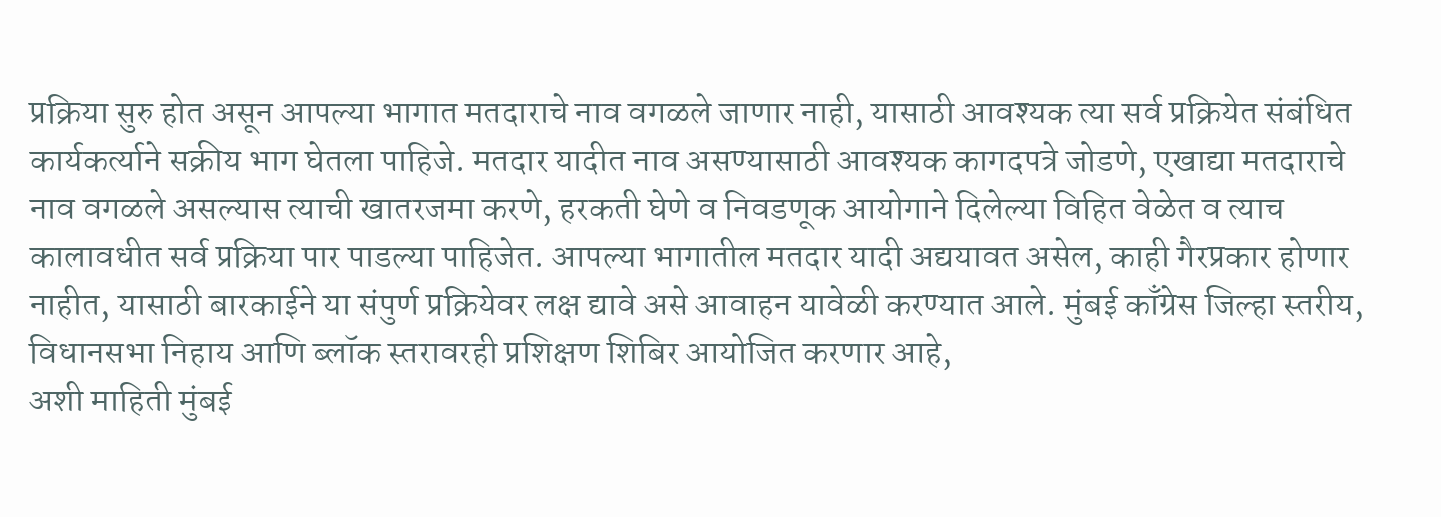प्रक्रिया सुरु होत असून आपल्या भागात मतदाराचे नाव वगळले जाणार नाही, यासाठी आवश्यक त्या सर्व प्रक्रियेत संबंधित कार्यकर्त्याने सक्रीय भाग घेतला पाहिजे. मतदार यादीत नाव असण्यासाठी आवश्यक कागदपत्रे जोडणे, एखाद्या मतदाराचे नाव वगळले असल्यास त्याची खातरजमा करणे, हरकती घेणे व निवडणूक आयोगाने दिलेल्या विहित वेळेत व त्याच कालावधीत सर्व प्रक्रिया पार पाडल्या पाहिजेत. आपल्या भागातील मतदार यादी अद्ययावत असेल, काही गैरप्रकार होणार नाहीत, यासाठी बारकाईने या संपुर्ण प्रक्रियेवर लक्ष द्यावे असे आवाहन यावेळी करण्यात आले. मुंबई काँग्रेस जिल्हा स्तरीय, विधानसभा निहाय आणि ब्लॉक स्तरावरही प्रशिक्षण शिबिर आयोजित करणार आहे,
अशी माहिती मुंबई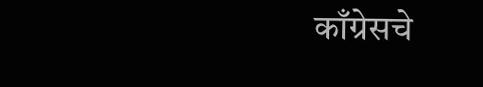काँग्रेसचे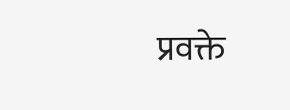प्रवक्ते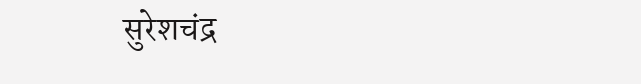सुरेशचंद्र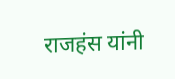राजहंस यांनी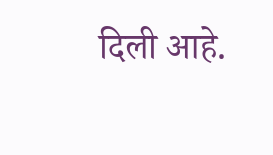दिली आहे.